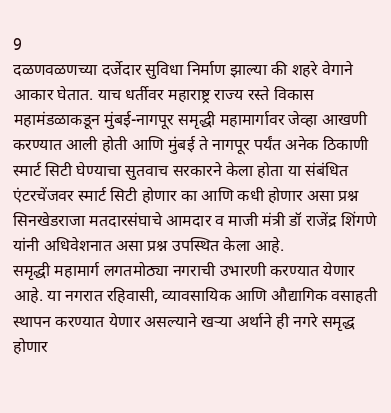9
दळणवळणच्या दर्जेदार सुविधा निर्माण झाल्या की शहरे वेगाने आकार घेतात. याच धर्तीवर महाराष्ट्र राज्य रस्ते विकास महामंडळाकडून मुंबई-नागपूर समृद्धी महामार्गावर जेव्हा आखणी करण्यात आली होती आणि मुंबई ते नागपूर पर्यंत अनेक ठिकाणी स्मार्ट सिटी घेण्याचा सुतवाच सरकारने केला होता या संबंधित एंटरचेंजवर स्मार्ट सिटी होणार का आणि कधी होणार असा प्रश्न सिनखेडराजा मतदारसंघाचे आमदार व माजी मंत्री डॉ राजेंद्र शिंगणे यांनी अधिवेशनात असा प्रश्न उपस्थित केला आहे.
समृद्धी महामार्ग लगतमोठ्या नगराची उभारणी करण्यात येणार आहे. या नगरात रहिवासी, व्यावसायिक आणि औद्यागिक वसाहती स्थापन करण्यात येणार असल्याने खऱ्या अर्थाने ही नगरे समृद्ध होणार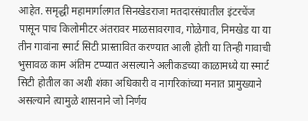आहेत. समृद्धी महामार्गालगत सिनखेडराजा मतदारसंघातील इंटरचेंज पासून पाच किलोमीटर अंतरावर माळसावरगाव, गोळेगाव, निमखेड या या तीन गावांना स्मार्ट सिटी प्रास्तावित करण्यात आली होती या तिन्ही गावाची भुसावळ काम अंतिम टप्प्यात असल्याने अलीकडच्या काळामध्ये या स्मार्ट सिटी होतील का अशी शंका अधिकारी व नागरिकांच्या मनात प्रामुख्याने असल्याने त्यामुळे शासनाने जो निर्णय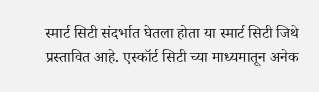स्मार्ट सिटी संदर्भात घेतला होता या स्मार्ट सिटी जिथे प्रस्तावित आहे. एस्कॉर्ट सिटी च्या माध्यमातून अनेक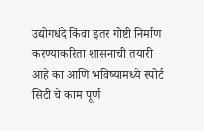उद्योगधंदे किंवा इतर गोष्टी निर्माण करण्याकरिता शासनाची तयारी आहे का आणि भविष्यामध्ये स्पोर्ट सिटी चे काम पूर्ण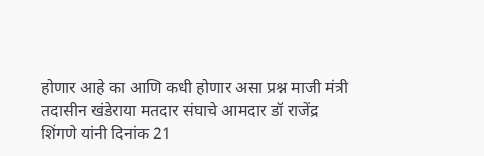होणार आहे का आणि कधी होणार असा प्रश्न माजी मंत्री तदासीन खंडेराया मतदार संघाचे आमदार डॉ राजेंद्र शिंगणे यांनी दिनांक 21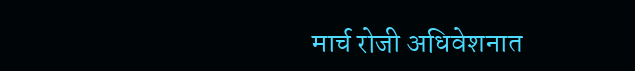मार्च रोजी अधिवेशनात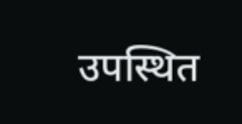उपस्थित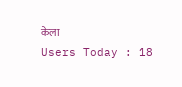केला
Users Today : 18